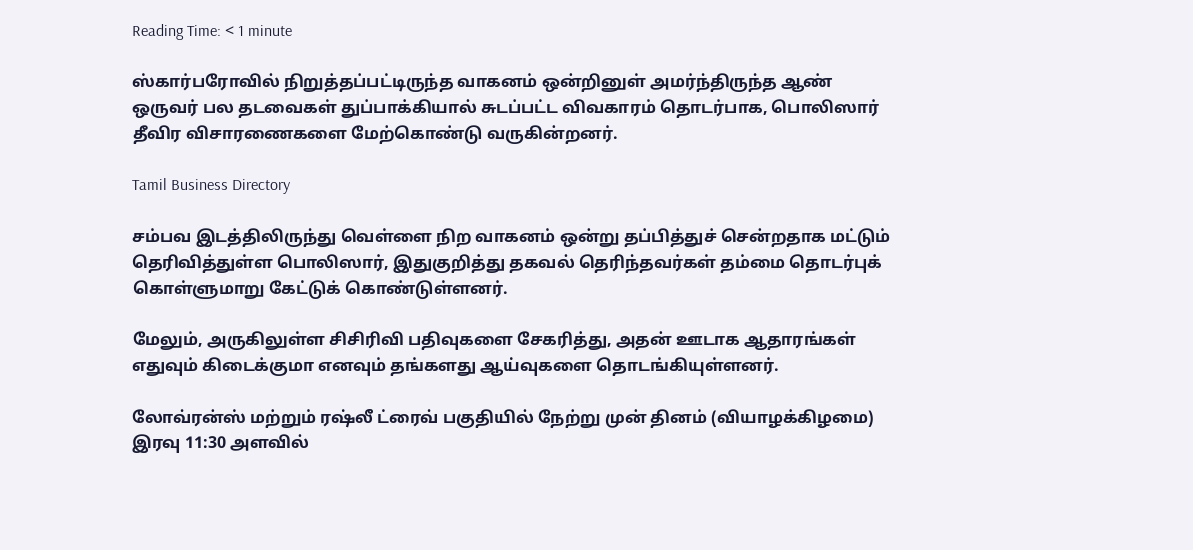Reading Time: < 1 minute

ஸ்கார்பரோவில் நிறுத்தப்பட்டிருந்த வாகனம் ஒன்றினுள் அமர்ந்திருந்த ஆண் ஒருவர் பல தடவைகள் துப்பாக்கியால் சுடப்பட்ட விவகாரம் தொடர்பாக, பொலிஸார் தீவிர விசாரணைகளை மேற்கொண்டு வருகின்றனர்.

Tamil Business Directory

சம்பவ இடத்திலிருந்து வெள்ளை நிற வாகனம் ஒன்று தப்பித்துச் சென்றதாக மட்டும் தெரிவித்துள்ள பொலிஸார், இதுகுறித்து தகவல் தெரிந்தவர்கள் தம்மை தொடர்புக் கொள்ளுமாறு கேட்டுக் கொண்டுள்ளனர்.

மேலும், அருகிலுள்ள சிசிரிவி பதிவுகளை சேகரித்து, அதன் ஊடாக ஆதாரங்கள் எதுவும் கிடைக்குமா எனவும் தங்களது ஆய்வுகளை தொடங்கியுள்ளனர்.

லோவ்ரன்ஸ் மற்றும் ரஷ்லீ ட்ரைவ் பகுதியில் நேற்று முன் தினம் (வியாழக்கிழமை) இரவு 11:30 அளவில்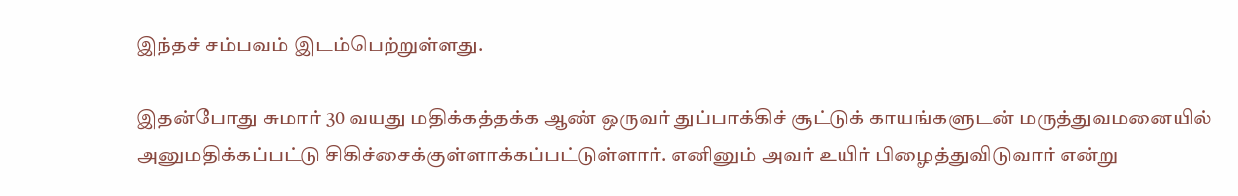இந்தச் சம்பவம் இடம்பெற்றுள்ளது.

இதன்போது சுமார் 30 வயது மதிக்கத்தக்க ஆண் ஒருவர் துப்பாக்கிச் சூட்டுக் காயங்களுடன் மருத்துவமனையில் அனுமதிக்கப்பட்டு சிகிச்சைக்குள்ளாக்கப்பட்டுள்ளார். எனினும் அவர் உயிர் பிழைத்துவிடுவார் என்று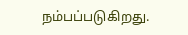நம்பப்படுகிறது.